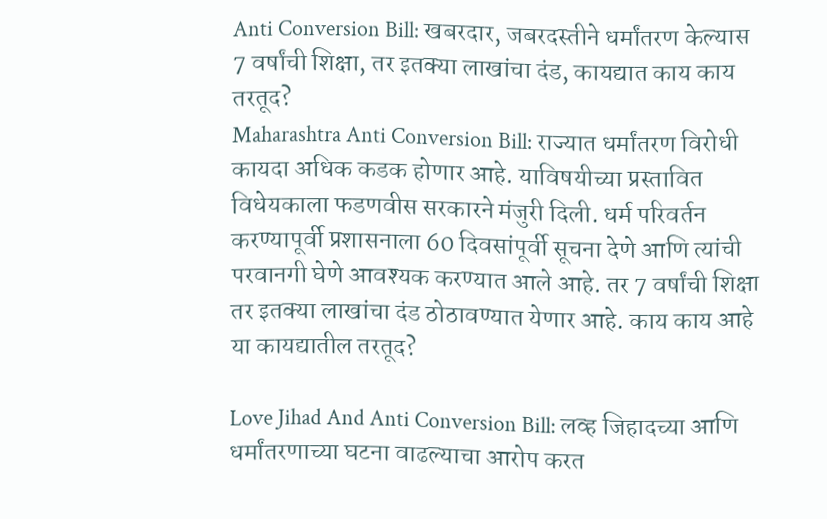Anti Conversion Bill: खबरदार, जबरदस्तीने धर्मांतरण केल्यास 7 वर्षांची शिक्षा, तर इतक्या लाखांचा दंड, कायद्यात काय काय तरतूद?
Maharashtra Anti Conversion Bill: राज्यात धर्मांतरण विरोधी कायदा अधिक कडक होणार आहे. याविषयीच्या प्रस्तावित विधेयकाला फडणवीस सरकारने मंजुरी दिली. धर्म परिवर्तन करण्यापूर्वी प्रशासनाला 60 दिवसांपूर्वी सूचना देणे आणि त्यांची परवानगी घेणे आवश्यक करण्यात आले आहे. तर 7 वर्षांची शिक्षा तर इतक्या लाखांचा दंड ठोठावण्यात येणार आहे. काय काय आहे या कायद्यातील तरतूद?

Love Jihad And Anti Conversion Bill: लव्ह जिहादच्या आणि धर्मांतरणाच्या घटना वाढल्याचा आरोप करत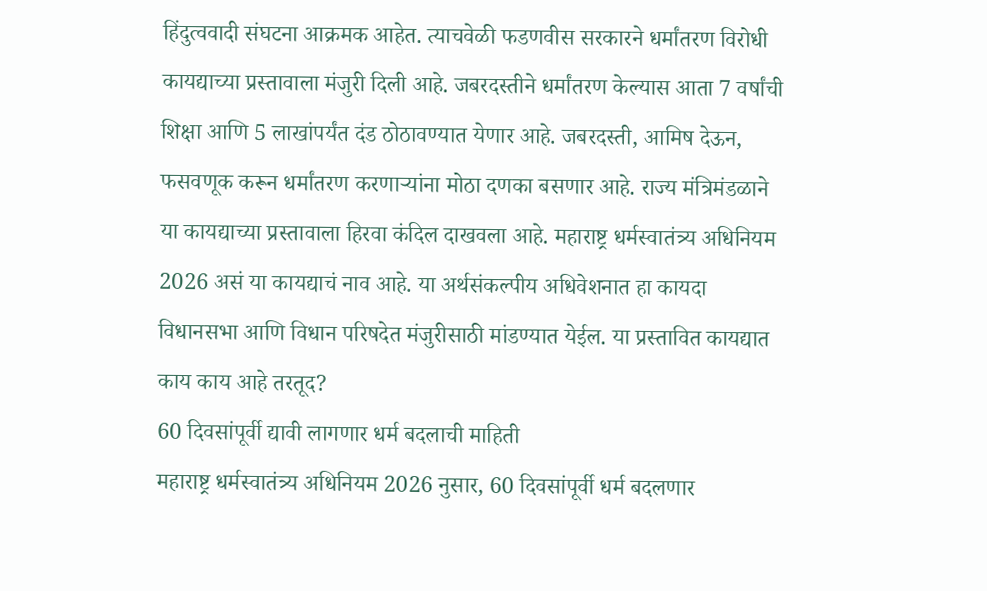हिंदुत्ववादी संघटना आक्रमक आहेत. त्याचवेळी फडणवीस सरकारने धर्मांतरण विरोधी कायद्याच्या प्रस्तावाला मंजुरी दिली आहे. जबरदस्तीने धर्मांतरण केल्यास आता 7 वर्षांची शिक्षा आणि 5 लाखांपर्यंत दंड ठोठावण्यात येणार आहे. जबरदस्ती, आमिष देऊन, फसवणूक करून धर्मांतरण करणाऱ्यांना मोठा दणका बसणार आहे. राज्य मंत्रिमंडळाने या कायद्याच्या प्रस्तावाला हिरवा कंदिल दाखवला आहे. महाराष्ट्र धर्मस्वातंत्र्य अधिनियम 2026 असं या कायद्याचं नाव आहे. या अर्थसंकल्पीय अधिवेशनात हा कायदा विधानसभा आणि विधान परिषदेत मंजुरीसाठी मांडण्यात येईल. या प्रस्तावित कायद्यात काय काय आहे तरतूद?
60 दिवसांपूर्वी द्यावी लागणार धर्म बदलाची माहिती
महाराष्ट्र धर्मस्वातंत्र्य अधिनियम 2026 नुसार, 60 दिवसांपूर्वी धर्म बदलणार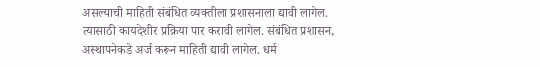असल्याची माहिती संबंधित व्यक्तीला प्रशासनाला द्यावी लागेल. त्यासाठी कायदेशीर प्रक्रिया पार करावी लागेल. संबंधित प्रशासन, अस्थापनेकडे अर्ज करून माहिती द्यावी लागेल. धर्म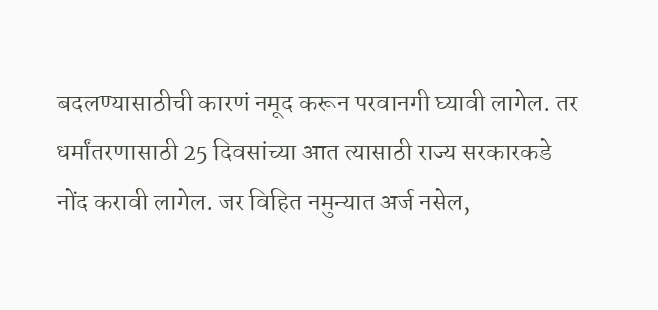बदलण्यासाठीची कारणं नमूद करून परवानगी घ्यावी लागेल. तर धर्मांतरणासाठी 25 दिवसांच्या आत त्यासाठी राज्य सरकारकडे नोंद करावी लागेल. जर विहित नमुन्यात अर्ज नसेल,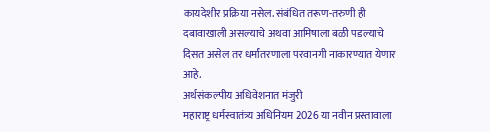कायदेशीर प्रक्रिया नसेल. संबंधित तरूण-तरुणी ही दबावाखाली असल्याचे अथवा आमिषाला बळी पडल्याचे दिसत असेल तर धर्मांतरणाला परवानगी नाकारण्यात येणार आहे.
अर्थसंकल्पीय अधिवेशनात मंजुरी
महाराष्ट्र धर्मस्वातंत्र्य अधिनियम 2026 या नवीन प्रस्तावाला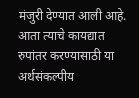मंजुरी देण्यात आली आहे. आता त्याचे कायद्यात रुपांतर करण्यासाठी या अर्थसंकल्पीय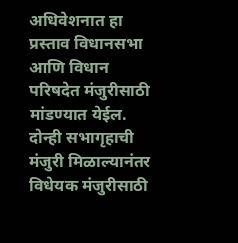अधिवेशनात हा प्रस्ताव विधानसभा आणि विधान परिषदेत मंजुरीसाठी मांडण्यात येईल. दोन्ही सभागृहाची मंजुरी मिळाल्यानंतर विधेयक मंजुरीसाठी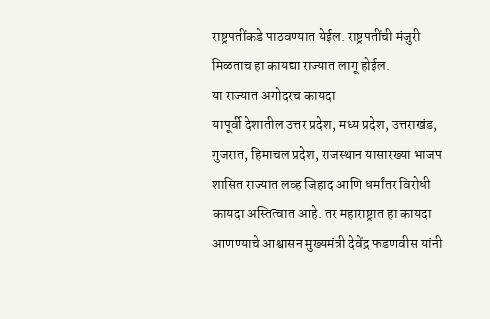राष्ट्रपतींकडे पाठवण्यात येईल. राष्ट्रपतींची मंजुरी मिळताच हा कायद्या राज्यात लागू होईल.
या राज्यात अगोदरच कायदा
यापूर्वी देशातील उत्तर प्रदेश, मध्य प्रदेश, उत्तराखंड, गुजरात, हिमाचल प्रदेश, राजस्थान यासारख्या भाजप शासित राज्यात लव्ह जिहाद आणि धर्मांतर विरोधी कायदा अस्तित्वात आहे. तर महाराष्ट्रात हा कायदा आणण्याचे आश्वासन मुख्यमंत्री देवेंद्र फडणवीस यांनी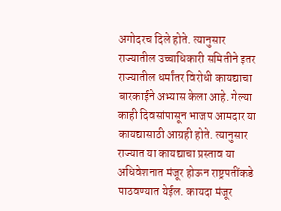अगोदरच दिले होते. त्यानुसार राज्यातील उच्चाधिकारी समितीने इतर राज्यातील धर्मांतर विरोधी कायद्याचा बारकाईने अभ्यास केला आहे. गेल्या काही दिवसांपासून भाजप आमदार या कायद्यासाठी आग्रही होते. त्यानुसार राज्यात या कायद्याचा प्रस्ताव या अधिवेशनात मंजूर होऊन राष्ट्रपतींकडे पाठवण्यात येईल. कायदा मंजूर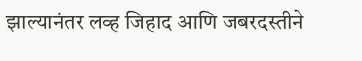झाल्यानंतर लव्ह जिहाद आणि जबरदस्तीने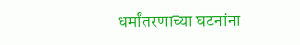धर्मांतरणाच्या घटनांना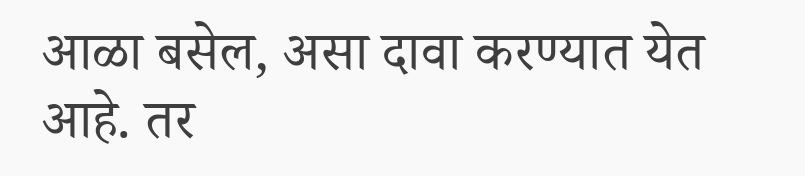आळा बसेल, असा दावा करण्यात येत आहे. तर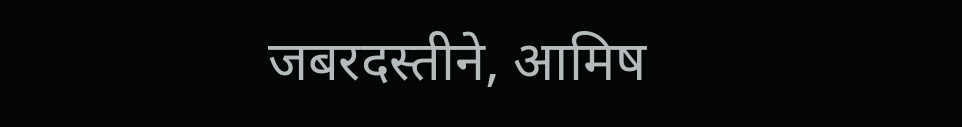जबरदस्तीने, आमिष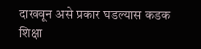दाखवून असे प्रकार घडल्यास कडक शिक्षा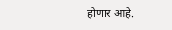होणार आहे.